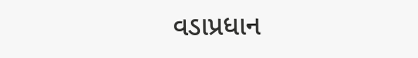વડાપ્રધાન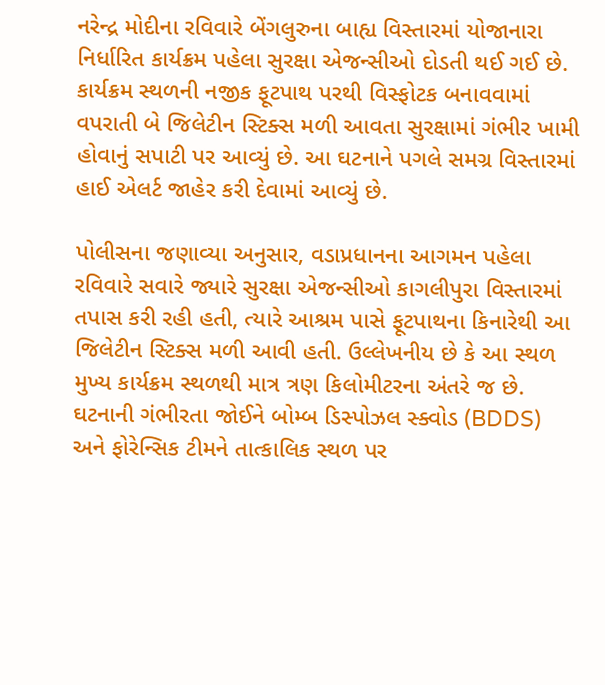નરેન્દ્ર મોદીના રવિવારે બેંગલુરુના બાહ્ય વિસ્તારમાં યોજાનારા નિર્ધારિત કાર્યક્રમ પહેલા સુરક્ષા એજન્સીઓ દોડતી થઈ ગઈ છે. કાર્યક્રમ સ્થળની નજીક ફૂટપાથ પરથી વિસ્ફોટક બનાવવામાં વપરાતી બે જિલેટીન સ્ટિક્સ મળી આવતા સુરક્ષામાં ગંભીર ખામી હોવાનું સપાટી પર આવ્યું છે. આ ઘટનાને પગલે સમગ્ર વિસ્તારમાં હાઈ એલર્ટ જાહેર કરી દેવામાં આવ્યું છે.

પોલીસના જણાવ્યા અનુસાર, વડાપ્રધાનના આગમન પહેલા રવિવારે સવારે જ્યારે સુરક્ષા એજન્સીઓ કાગલીપુરા વિસ્તારમાં તપાસ કરી રહી હતી, ત્યારે આશ્રમ પાસે ફૂટપાથના કિનારેથી આ જિલેટીન સ્ટિક્સ મળી આવી હતી. ઉલ્લેખનીય છે કે આ સ્થળ મુખ્ય કાર્યક્રમ સ્થળથી માત્ર ત્રણ કિલોમીટરના અંતરે જ છે. ઘટનાની ગંભીરતા જોઈને બોમ્બ ડિસ્પોઝલ સ્ક્વોડ (BDDS) અને ફોરેન્સિક ટીમને તાત્કાલિક સ્થળ પર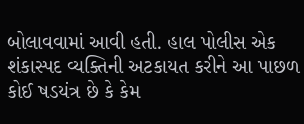બોલાવવામાં આવી હતી. હાલ પોલીસ એક શંકાસ્પદ વ્યક્તિની અટકાયત કરીને આ પાછળ કોઈ ષડયંત્ર છે કે કેમ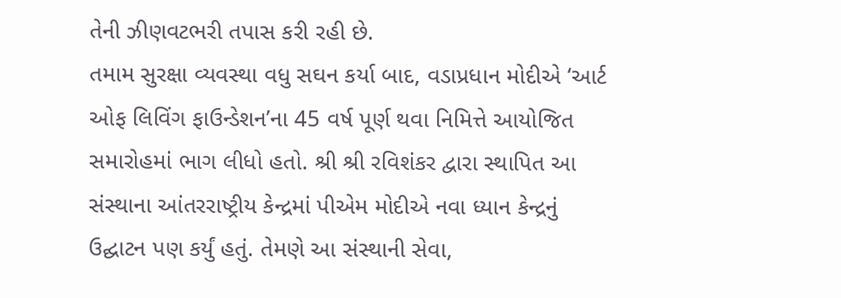તેની ઝીણવટભરી તપાસ કરી રહી છે.
તમામ સુરક્ષા વ્યવસ્થા વધુ સઘન કર્યા બાદ, વડાપ્રધાન મોદીએ ‘આર્ટ ઓફ લિવિંગ ફાઉન્ડેશન’ના 45 વર્ષ પૂર્ણ થવા નિમિત્તે આયોજિત સમારોહમાં ભાગ લીધો હતો. શ્રી શ્રી રવિશંકર દ્વારા સ્થાપિત આ સંસ્થાના આંતરરાષ્ટ્રીય કેન્દ્રમાં પીએમ મોદીએ નવા ધ્યાન કેન્દ્રનું ઉદ્ઘાટન પણ કર્યું હતું. તેમણે આ સંસ્થાની સેવા,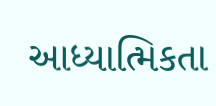આધ્યાત્મિકતા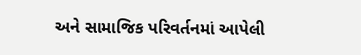અને સામાજિક પરિવર્તનમાં આપેલી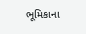ભૂમિકાના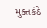મુક્તકંઠે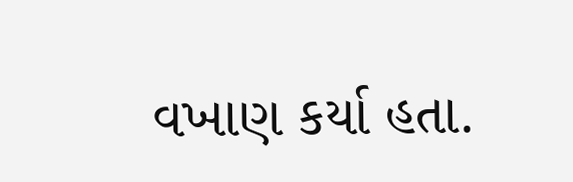વખાણ કર્યા હતા.